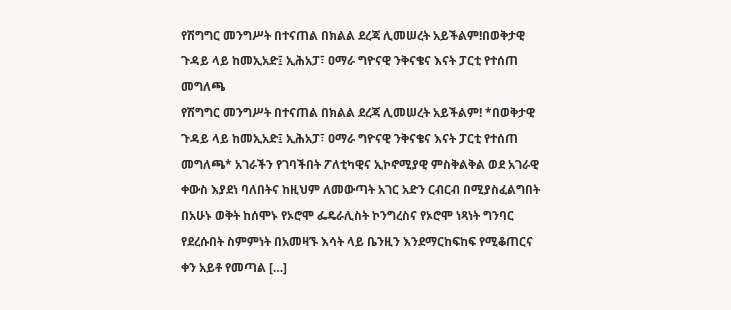የሽግግር መንግሥት በተናጠል በክልል ደረጃ ሊመሠረት አይችልም!በወቅታዊ ጉዳይ ላይ ከመኢአድ፤ ኢሕአፓ፣ ዐማራ ግዮናዊ ንቅናቄና እናት ፓርቲ የተሰጠ መግለጫ
የሽግግር መንግሥት በተናጠል በክልል ደረጃ ሊመሠረት አይችልም! *በወቅታዊ ጉዳይ ላይ ከመኢአድ፤ ኢሕአፓ፣ ዐማራ ግዮናዊ ንቅናቄና እናት ፓርቲ የተሰጠ መግለጫ* አገራችን የገባችበት ፖለቲካዊና ኢኮኖሚያዊ ምስቅልቅል ወደ አገራዊ ቀውስ እያደነ ባለበትና ከዚህም ለመውጣት አገር አድን ርብርብ በሚያስፈልግበት በአሁኑ ወቅት ከሰሞኑ የኦሮሞ ፌዴራሊስት ኮንግረስና የኦሮሞ ነጻነት ግንባር የደረሱበት ስምምነት በአመዛኙ እሳት ላይ ቤንዚን እንደማርከፍከፍ የሚቆጠርና ቀን አይቶ የመጣል […]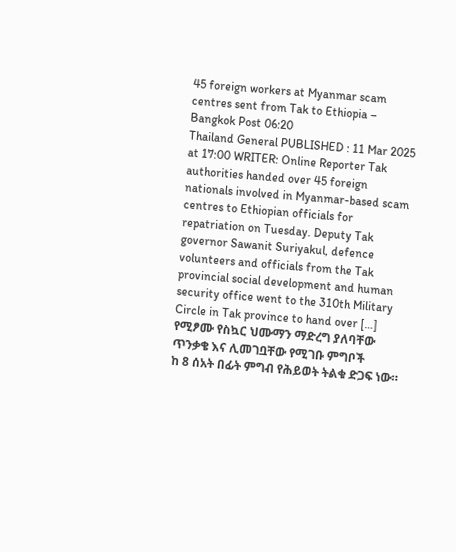45 foreign workers at Myanmar scam centres sent from Tak to Ethiopia – Bangkok Post 06:20
Thailand General PUBLISHED : 11 Mar 2025 at 17:00 WRITER: Online Reporter Tak authorities handed over 45 foreign nationals involved in Myanmar-based scam centres to Ethiopian officials for repatriation on Tuesday. Deputy Tak governor Sawanit Suriyakul, defence volunteers and officials from the Tak provincial social development and human security office went to the 310th Military Circle in Tak province to hand over […]
የሚፆሙ የስኳር ህሙማን ማድረግ ያለባቸው ጥንቃቄ እና ሊመገቧቸው የሚገቡ ምግቦች
ከ 8 ሰአት በፊት ምግብ የሕይወት ትልቁ ድጋፍ ነው።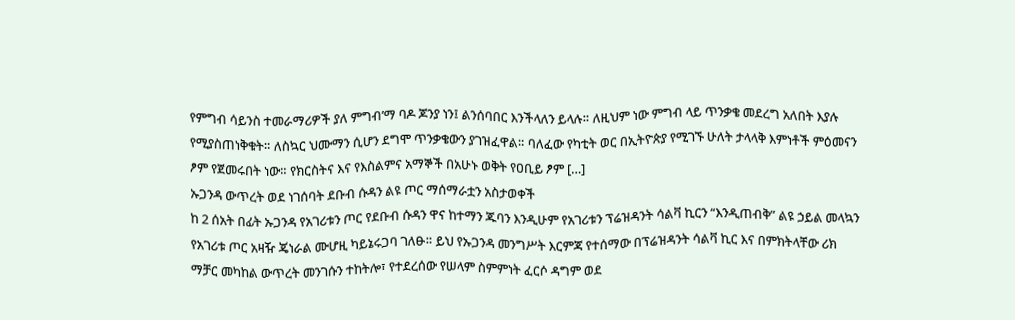የምግብ ሳይንስ ተመራማሪዎች ያለ ምግብ’ማ ባዶ ጆንያ ነን፤ ልንሰባበር እንችላለን ይላሉ። ለዚህም ነው ምግብ ላይ ጥንቃቄ መደረግ አለበት እያሉ የሚያስጠነቅቁት። ለስኳር ህሙማን ሲሆን ደግሞ ጥንቃቄውን ያገዝፈዋል። ባለፈው የካቲት ወር በኢትዮጵያ የሚገኙ ሁለት ታላላቅ እምነቶች ምዕመናን ፆም የጀመሩበት ነው። የክርስትና እና የእስልምና አማኞች በአሁኑ ወቅት የዐቢይ ፆም […]
ኡጋንዳ ውጥረት ወደ ነገሰባት ደቡብ ሱዳን ልዩ ጦር ማሰማራቷን አስታወቀች
ከ 2 ሰአት በፊት ኡጋንዳ የአገሪቱን ጦር የደቡብ ሱዳን ዋና ከተማን ጁባን እንዲሁም የአገሪቱን ፕሬዝዳንት ሳልቫ ኪርን “እንዲጠብቅ” ልዩ ኃይል መላኳን የአገሪቱ ጦር አዛዥ ጄነራል ሙሆዚ ካይኔሩጋባ ገለፁ። ይህ የኡጋንዳ መንግሥት እርምጃ የተሰማው በፕሬዝዳንት ሳልቫ ኪር እና በምክትላቸው ሪክ ማቻር መካከል ውጥረት መንገሱን ተከትሎ፣ የተደረሰው የሠላም ስምምነት ፈርሶ ዳግም ወደ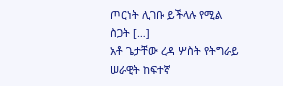ጦርነት ሊገቡ ይችላሉ የሚል ስጋት […]
አቶ ጌታቸው ረዳ ሦስት የትግራይ ሠራዊት ከፍተኛ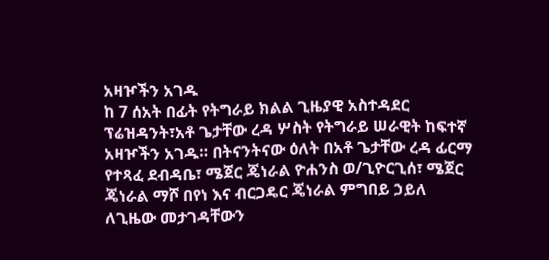አዛዦችን አገዱ
ከ 7 ሰአት በፊት የትግራይ ክልል ጊዜያዊ አስተዳደር ፕሬዝዳንት፣አቶ ጌታቸው ረዳ ሦስት የትግራይ ሠራዊት ከፍተኛ አዛዦችን አገዱ። በትናንትናው ዕለት በአቶ ጌታቸው ረዳ ፊርማ የተጻፈ ደብዳቤ፣ ሜጀር ጄነራል ዮሐንስ ወ/ጊዮርጊሰ፣ ሜጀር ጄነራል ማሾ በየነ እና ብርጋዴር ጄነራል ምግበይ ኃይለ ለጊዜው መታገዳቸውን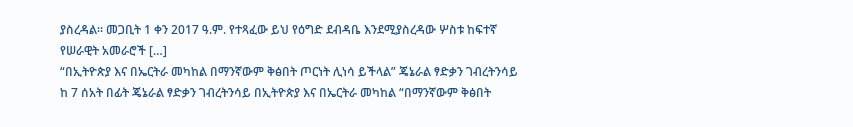ያስረዳል። መጋቢት 1 ቀን 2017 ዓ.ም. የተጻፈው ይህ የዕግድ ደብዳቤ እንደሚያስረዳው ሦስቱ ከፍተኛ የሠራዊት አመራሮች […]
“በኢትዮጵያ እና በኤርትራ መካከል በማንኛውም ቅፅበት ጦርነት ሊነሳ ይችላል” ጄኔራል ፃድቃን ገብረትንሳይ
ከ 7 ሰአት በፊት ጄኔራል ፃድቃን ገብረትንሳይ በኢትዮጵያ እና በኤርትራ መካከል “በማንኛውም ቅፅበት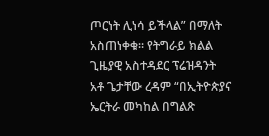ጦርነት ሊነሳ ይችላል” በማለት አስጠነቀቁ። የትግራይ ክልል ጊዜያዊ አስተዳደር ፕሬዝዳንት አቶ ጌታቸው ረዳም “በኢትዮጵያና ኤርትራ መካከል በግልጽ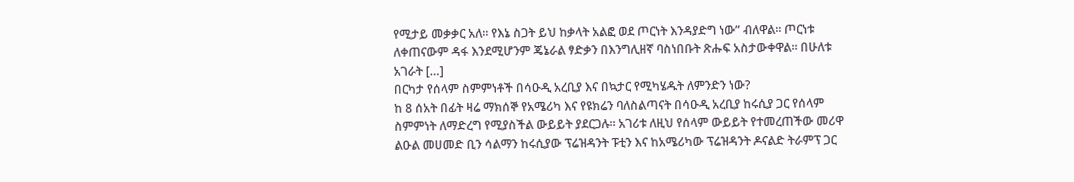የሚታይ መቃቃር አለ። የእኔ ስጋት ይህ ከቃላት አልፎ ወደ ጦርነት እንዳያድግ ነው” ብለዋል። ጦርነቱ ለቀጠናውም ዳፋ እንደሚሆንም ጄኔራል ፃድቃን በእንግሊዘኛ ባስነበቡት ጽሑፍ አስታውቀዋል። በሁለቱ አገራት […]
በርካታ የሰላም ስምምነቶች በሳዑዲ አረቢያ እና በኳታር የሚካሄዱት ለምንድን ነው?
ከ 8 ሰአት በፊት ዛሬ ማክሰኞ የአሜሪካ እና የዩክሬን ባለስልጣናት በሳዑዲ አረቢያ ከሩሲያ ጋር የሰላም ስምምነት ለማድረግ የሚያስችል ውይይት ያደርጋሉ። አገሪቱ ለዚህ የሰላም ውይይት የተመረጠችው መሪዋ ልዑል መሀመድ ቢን ሳልማን ከሩሲያው ፕሬዝዳንት ፑቲን እና ከአሜሪካው ፕሬዝዳንት ዶናልድ ትራምፕ ጋር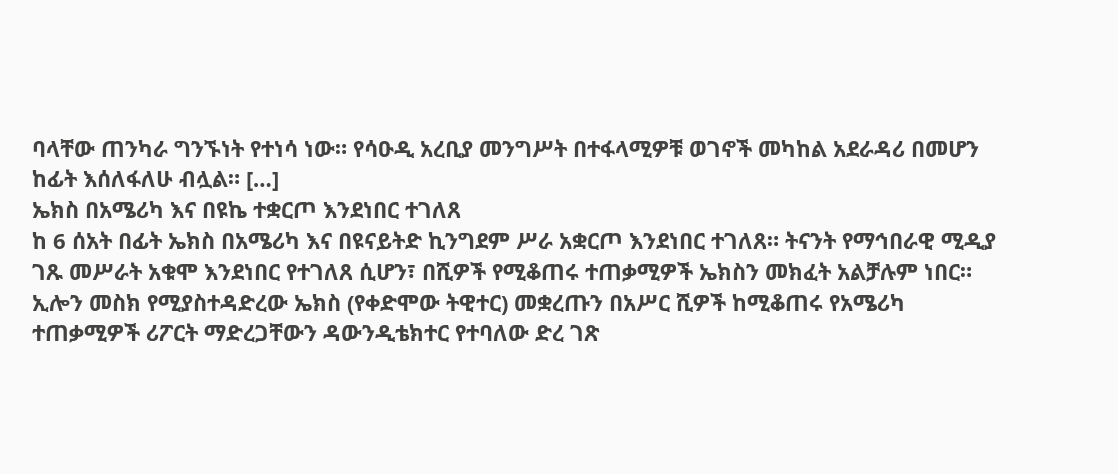ባላቸው ጠንካራ ግንኙነት የተነሳ ነው። የሳዑዲ አረቢያ መንግሥት በተፋላሚዎቹ ወገኖች መካከል አደራዳሪ በመሆን ከፊት እሰለፋለሁ ብሏል። […]
ኤክስ በአሜሪካ እና በዩኬ ተቋርጦ እንደነበር ተገለጸ
ከ 6 ሰአት በፊት ኤክስ በአሜሪካ እና በዩናይትድ ኪንግደም ሥራ አቋርጦ እንደነበር ተገለጸ። ትናንት የማኅበራዊ ሚዲያ ገጹ መሥራት አቁሞ እንደነበር የተገለጸ ሲሆን፣ በሺዎች የሚቆጠሩ ተጠቃሚዎች ኤክስን መክፈት አልቻሉም ነበር። ኢሎን መስክ የሚያስተዳድረው ኤክስ (የቀድሞው ትዊተር) መቋረጡን በአሥር ሺዎች ከሚቆጠሩ የአሜሪካ ተጠቃሚዎች ሪፖርት ማድረጋቸውን ዳውንዲቴክተር የተባለው ድረ ገጽ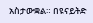አስታውቋል። በዩናይትድ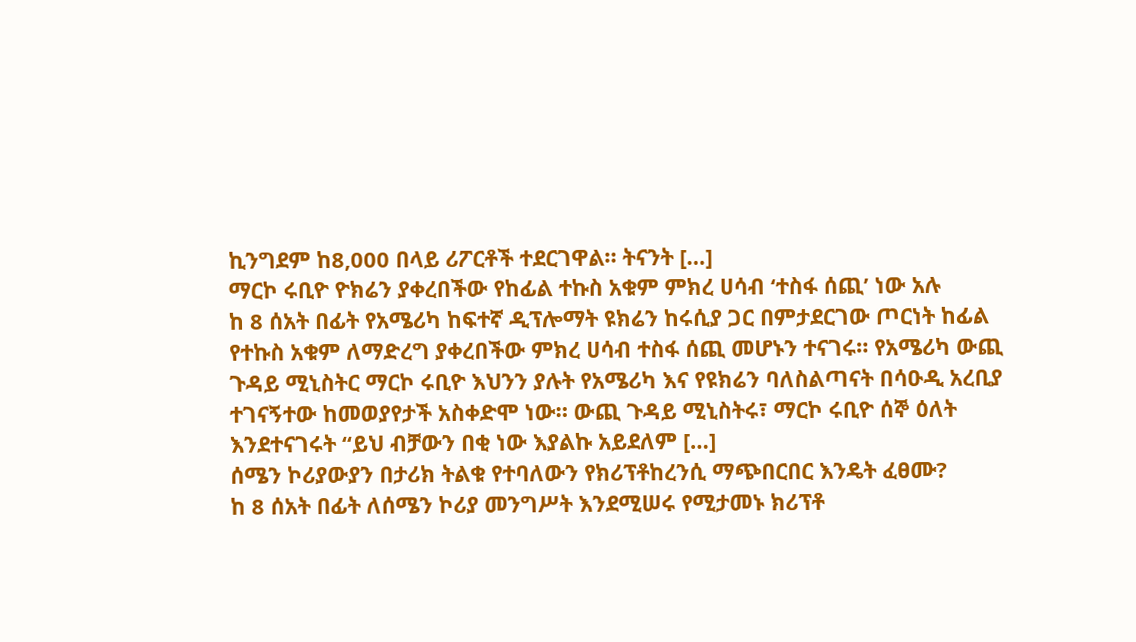ኪንግደም ከ8,000 በላይ ሪፖርቶች ተደርገዋል። ትናንት […]
ማርኮ ሩቢዮ ዮክሬን ያቀረበችው የከፊል ተኩስ አቁም ምክረ ሀሳብ ‘ተስፋ ሰጪ’ ነው አሉ
ከ 8 ሰአት በፊት የአሜሪካ ከፍተኛ ዲፕሎማት ዩክሬን ከሩሲያ ጋር በምታደርገው ጦርነት ከፊል የተኩስ አቁም ለማድረግ ያቀረበችው ምክረ ሀሳብ ተስፋ ሰጪ መሆኑን ተናገሩ። የአሜሪካ ውጪ ጉዳይ ሚኒስትር ማርኮ ሩቢዮ እህንን ያሉት የአሜሪካ እና የዩክሬን ባለስልጣናት በሳዑዲ አረቢያ ተገናኝተው ከመወያየታች አስቀድሞ ነው። ውጪ ጉዳይ ሚኒስትሩ፣ ማርኮ ሩቢዮ ሰኞ ዕለት እንደተናገሩት “ይህ ብቻውን በቂ ነው እያልኩ አይደለም […]
ሰሜን ኮሪያውያን በታሪክ ትልቁ የተባለውን የክሪፕቶከረንሲ ማጭበርበር እንዴት ፈፀሙ?
ከ 8 ሰአት በፊት ለሰሜን ኮሪያ መንግሥት እንደሚሠሩ የሚታመኑ ክሪፕቶ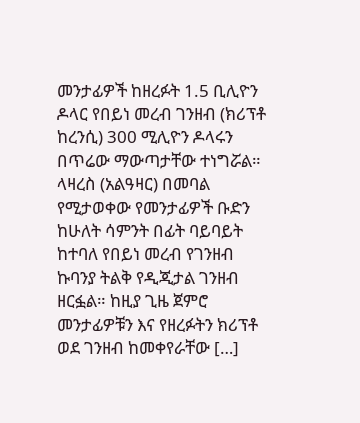መንታፊዎች ከዘረፉት 1.5 ቢሊዮን ዶላር የበይነ መረብ ገንዘብ (ክሪፕቶ ከረንሲ) 300 ሚሊዮን ዶላሩን በጥሬው ማውጣታቸው ተነግሯል። ላዛረስ (አልዓዛር) በመባል የሚታወቀው የመንታፊዎች ቡድን ከሁለት ሳምንት በፊት ባይባይት ከተባለ የበይነ መረብ የገንዘብ ኩባንያ ትልቅ የዲጂታል ገንዘብ ዘርፏል። ከዚያ ጊዜ ጀምሮ መንታፊዎቹን እና የዘረፉትን ክሪፕቶ ወደ ገንዘብ ከመቀየራቸው […]